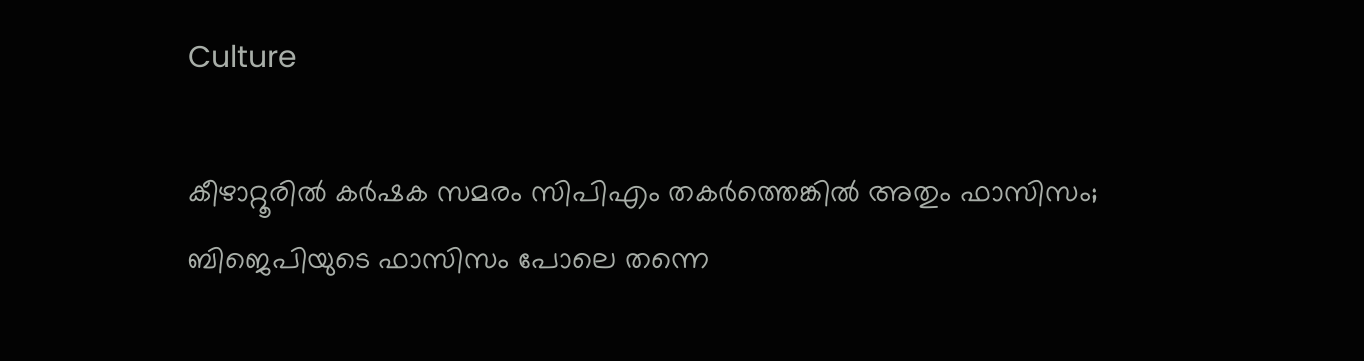Culture

കീഴാറ്റൂരില്‍ കര്‍ഷക സമരം സിപിഎം തകര്‍ത്തെങ്കില്‍ അതും ഫാസിസം; ബിജെപിയുടെ ഫാസിസം പോലെ തന്നെ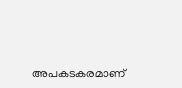അപകടകരമാണ്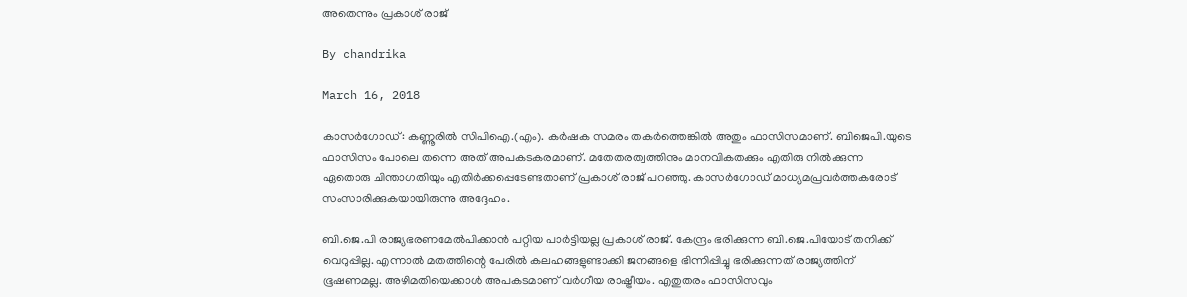അതെന്നും പ്രകാശ് രാജ്

By chandrika

March 16, 2018

കാസര്‍ഗോഡ്: കണ്ണൂരില്‍ സിപിഐ.(എം). കര്‍ഷക സമരം തകര്‍ത്തെങ്കില്‍ അതും ഫാസിസമാണ്. ബിജെപി.യുടെ ഫാസിസം പോലെ തന്നെ അത് അപകടകരമാണ്. മതേതരത്വത്തിനും മാനവികതക്കും എതിരു നില്‍ക്കുന്ന ഏതൊരു ചിന്താഗതിയും എതിര്‍ക്കപ്പെടേണ്ടതാണ് പ്രകാശ് രാജ് പറഞ്ഞു. കാസര്‍ഗോഡ് മാധ്യമപ്രവര്‍ത്തകരോട് സംസാരിക്കുകയായിരുന്നു അദ്ദേഹം.

ബി.ജെ.പി രാജ്യഭരണമേല്‍പിക്കാന്‍ പറ്റിയ പാര്‍ട്ടിയല്ല പ്രകാശ് രാജ്. കേന്ദ്രം ഭരിക്കുന്ന ബി.ജെ.പിയോട് തനിക്ക് വെറുപ്പില്ല. എന്നാല്‍ മതത്തിന്റെ പേരില്‍ കലഹങ്ങളുണ്ടാക്കി ജനങ്ങളെ ഭിന്നിപ്പിച്ചു ഭരിക്കുന്നത് രാജ്യത്തിന് ഭൂഷണമല്ല. അഴിമതിയെക്കാള്‍ അപകടമാണ് വര്‍ഗീയ രാഷ്ട്രീയം. എതുതരം ഫാസിസവും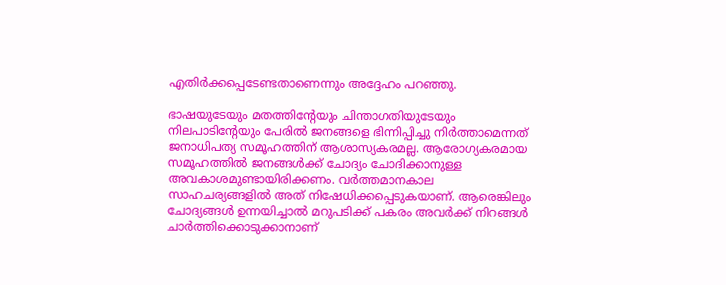എതിര്‍ക്കപ്പെടേണ്ടതാണെന്നും അദ്ദേഹം പറഞ്ഞു.

ഭാഷയുടേയും മതത്തിന്റേയും ചിന്താഗതിയുടേയും നിലപാടിന്റേയും പേരില്‍ ജനങ്ങളെ ഭിന്നിപ്പിച്ചു നിര്‍ത്താമെന്നത് ജനാധിപത്യ സമൂഹത്തിന് ആശാസ്യകരമല്ല. ആരോഗ്യകരമായ സമൂഹത്തില്‍ ജനങ്ങള്‍ക്ക് ചോദ്യം ചോദിക്കാനുള്ള അവകാശമുണ്ടായിരിക്കണം. വര്‍ത്തമാനകാല സാഹചര്യങ്ങളില്‍ അത് നിഷേധിക്കപ്പെടുകയാണ്. ആരെങ്കിലും ചോദ്യങ്ങള്‍ ഉന്നയിച്ചാല്‍ മറുപടിക്ക് പകരം അവര്‍ക്ക് നിറങ്ങള്‍ ചാര്‍ത്തിക്കൊടുക്കാനാണ്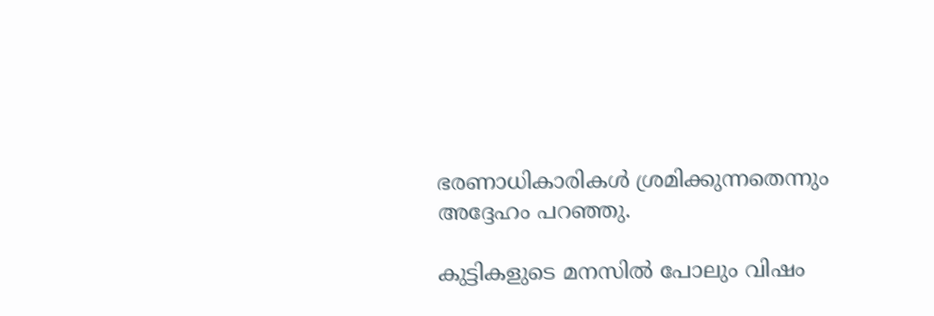ഭരണാധികാരികള്‍ ശ്രമിക്കുന്നതെന്നും അദ്ദേഹം പറഞ്ഞു.

കുട്ടികളുടെ മനസില്‍ പോലും വിഷം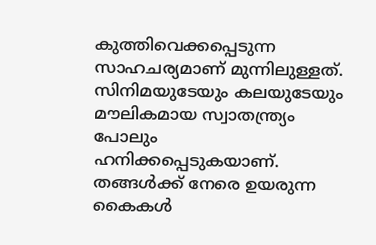കുത്തിവെക്കപ്പെടുന്ന സാഹചര്യമാണ് മുന്നിലുള്ളത്. സിനിമയുടേയും കലയുടേയും മൗലികമായ സ്വാതന്ത്ര്യം പോലും ഹനിക്കപ്പെടുകയാണ്. തങ്ങള്‍ക്ക് നേരെ ഉയരുന്ന കൈകള്‍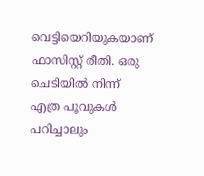വെട്ടിയെറിയുകയാണ് ഫാസിസ്റ്റ് രീതി. ഒരു ചെടിയില്‍ നിന്ന് എത്ര പൂവുകള്‍ പറിച്ചാലും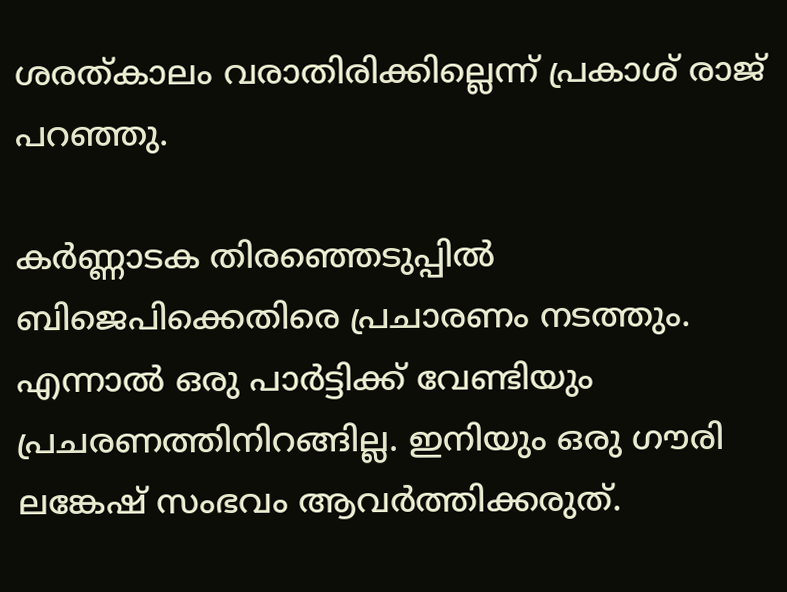ശരത്കാലം വരാതിരിക്കില്ലെന്ന് പ്രകാശ് രാജ് പറഞ്ഞു.

കര്‍ണ്ണാടക തിരഞ്ഞെടുപ്പില്‍ ബിജെപിക്കെതിരെ പ്രചാരണം നടത്തും. എന്നാല്‍ ഒരു പാര്‍ട്ടിക്ക് വേണ്ടിയും പ്രചരണത്തിനിറങ്ങില്ല. ഇനിയും ഒരു ഗൗരി ലങ്കേഷ് സംഭവം ആവര്‍ത്തിക്കരുത്.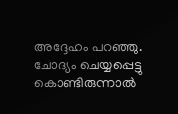അദ്ദേഹം പറഞ്ഞു. ചോദ്യം ചെയ്യപ്പെട്ടു കൊണ്ടിരുന്നാല്‍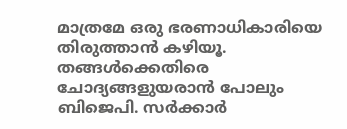മാത്രമേ ഒരു ഭരണാധികാരിയെ തിരുത്താന്‍ കഴിയൂ. തങ്ങള്‍ക്കെതിരെ ചോദ്യങ്ങളുയരാന്‍ പോലും ബിജെപി. സര്‍ക്കാര്‍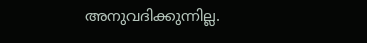അനുവദിക്കുന്നില്ല.